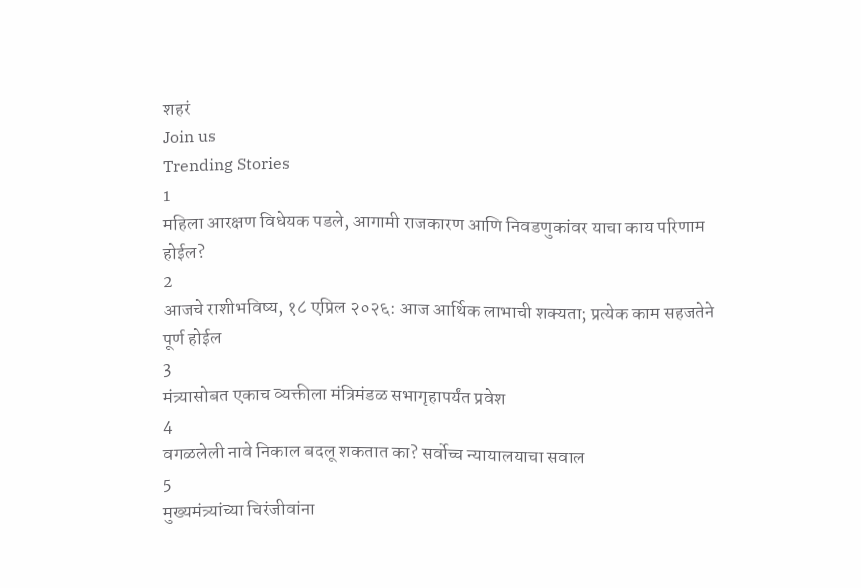शहरं
Join us
Trending Stories
1
महिला आरक्षण विधेयक पडले, आगामी राजकारण आणि निवडणुकांवर याचा काय परिणाम होईल?
2
आजचे राशीभविष्य, १८ एप्रिल २०२६: आज आर्थिक लाभाची शक्यता; प्रत्येक काम सहजतेने पूर्ण होईल
3
मंत्र्यासोबत एकाच व्यक्तीला मंत्रिमंडळ सभागृहापर्यंत प्रवेश
4
वगळलेली नावे निकाल बदलू शकतात का? सर्वोच्च न्यायालयाचा सवाल
5
मुख्यमंत्र्यांच्या चिरंजीवांना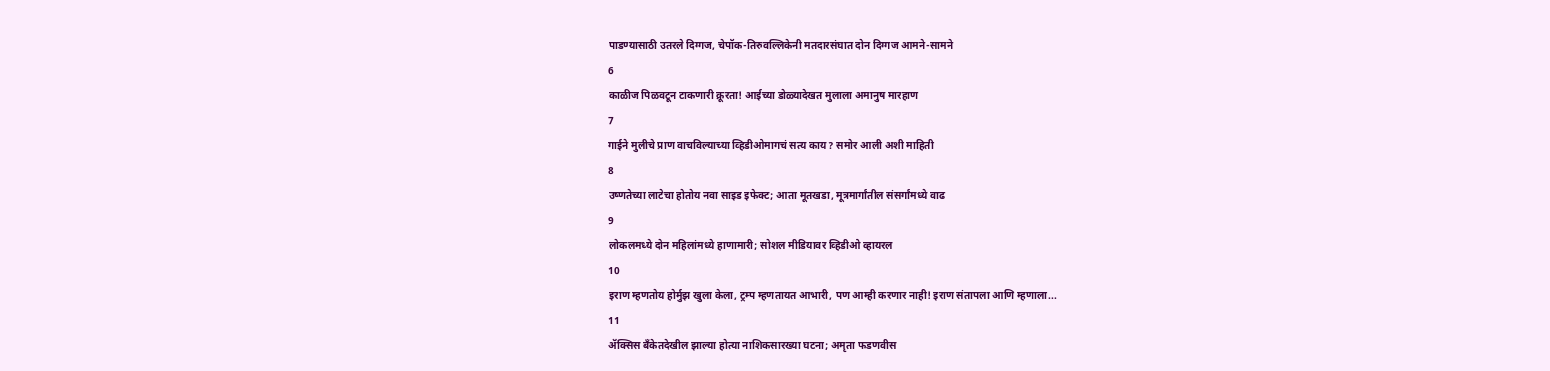पाडण्यासाठी उतरले दिग्गज, चेपॉक-तिरुवल्लिकेनी मतदारसंघात दोन दिग्गज आमने-सामने
6
काळीज पिळवटून टाकणारी क्रूरता! आईच्या डोळ्यादेखत मुलाला अमानुष मारहाण
7
गाईने मुलीचे प्राण वाचविल्याच्या व्हिडीओमागचं सत्य काय? समोर आली अशी माहिती
8
उष्णतेच्या लाटेचा होतोय नवा साइड इफेक्ट; आता मूतखडा, मूत्रमार्गांतील संसर्गांमध्ये वाढ
9
लोकलमध्ये दोन महिलांमध्ये हाणामारी; सोशल मीडियावर व्हिडीओ व्हायरल
10
इराण म्हणतोय होर्मुझ खुला केला, ट्रम्प म्हणतायत आभारी, पण आम्ही करणार नाही! इराण संतापला आणि म्हणाला...
11
ॲक्सिस बँकेतदेखील झाल्या होत्या नाशिकसारख्या घटना; अमृता फडणवीस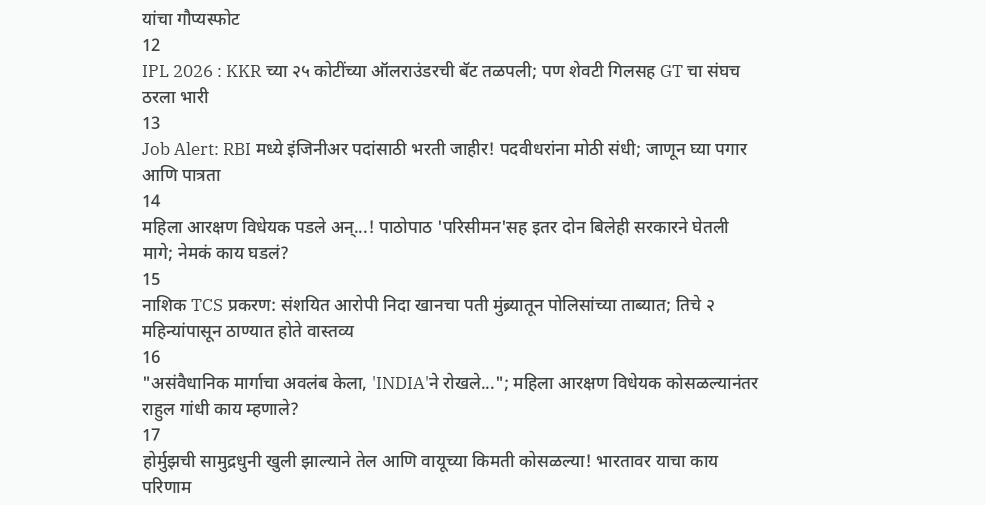यांचा गौप्यस्फोट
12
IPL 2026 : KKR च्या २५ कोटींच्या ऑलराउंडरची बॅट तळपली; पण शेवटी गिलसह GT चा संघच ठरला भारी
13
Job Alert: RBI मध्ये इंजिनीअर पदांसाठी भरती जाहीर! पदवीधरांना मोठी संधी; जाणून घ्या पगार आणि पात्रता
14
महिला आरक्षण विधेयक पडले अन्...! पाठोपाठ 'परिसीमन'सह इतर दोन बिलेही सरकारने घेतली मागे; नेमकं काय घडलं?
15
नाशिक TCS प्रकरण: संशयित आरोपी निदा खानचा पती मुंब्र्यातून पोलिसांच्या ताब्यात; तिचे २ महिन्यांपासून ठाण्यात होते वास्तव्य
16
"असंवैधानिक मार्गाचा अवलंब केला, 'INDIA'ने रोखले..."; महिला आरक्षण विधेयक कोसळल्यानंतर राहुल गांधी काय म्हणाले?
17
होर्मुझची सामुद्रधुनी खुली झाल्याने तेल आणि वायूच्या किमती कोसळल्या! भारतावर याचा काय परिणाम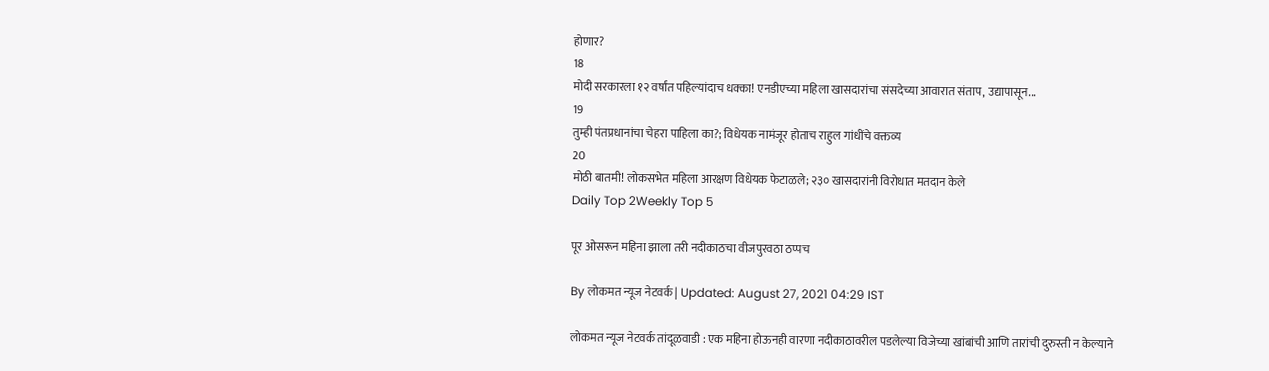होणार?
18
मोदी सरकारला १२ वर्षांत पहिल्यांदाच धक्का! एनडीएच्या महिला खासदारांचा संसदेच्या आवारात संताप, उद्यापासून...
19
तुम्ही पंतप्रधानांचा चेहरा पाहिला का?; विधेयक नामंजूर होताच राहुल गांधींचे वक्तव्य
20
मोठी बातमी! लोकसभेत महिला आरक्षण विधेयक फेटाळले; २३० खासदारांनी विरोधात मतदान केले
Daily Top 2Weekly Top 5

पूर ओसरून महिना झाला तरी नदीकाठचा वीजपुरवठा ठप्पच

By लोकमत न्यूज नेटवर्क | Updated: August 27, 2021 04:29 IST

लोकमत न्यूज नेटवर्क तांदूळवाडी : एक महिना होऊनही वारणा नदीकाठावरील पडलेल्या विजेच्या खांबांची आणि तारांची दुरुस्ती न केल्याने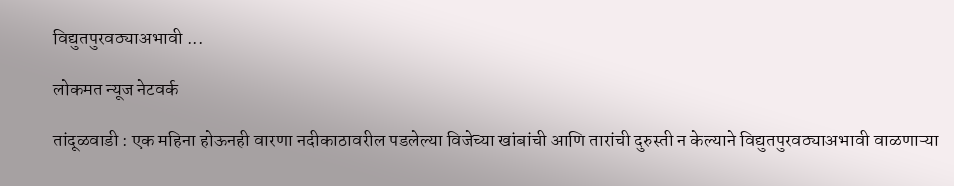विद्युतपुरवठ्याअभावी ...

लोकमत न्यूज नेटवर्क

तांदूळवाडी : एक महिना होऊनही वारणा नदीकाठावरील पडलेल्या विजेच्या खांबांची आणि तारांची दुरुस्ती न केल्याने विद्युतपुरवठ्याअभावी वाळणाऱ्या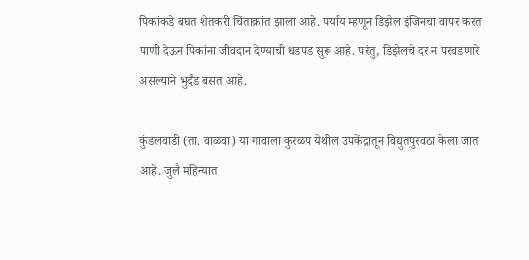पिकांकडे बघत शेतकरी चिंताक्रांत झाला आहे. पर्याय म्हणून डिझेल इंजिनचा वापर करत पाणी देऊन पिकांना जीवदान देण्याची धडपड सुरू आहे. परंतु, डिझेलचे दर न परवडणारे असल्याने भुर्दंड बसत आहे.

कुंडलवाडी (ता. वाळवा) या गावाला कुरळप येथील उपकेंद्रातून विद्युतपुरवठा केला जात आहे. जुलै महिन्यात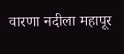वारणा नदीला महापूर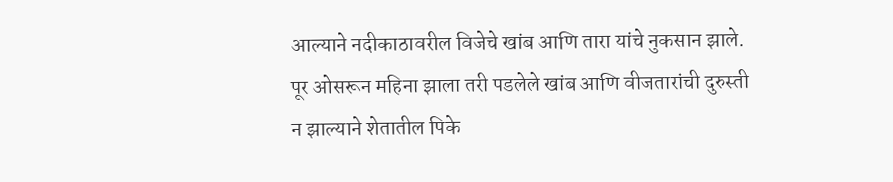आल्याने नदीकाठावरील विजेचे खांब आणि तारा यांचे नुकसान झाले. पूर ओसरून महिना झाला तरी पडलेले खांब आणि वीजतारांची दुरुस्ती न झाल्याने शेतातील पिके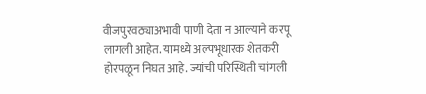वीजपुरवठ्याअभावी पाणी देता न आल्याने करपू लागली आहेत. यामध्ये अल्पभूधारक शेतकरी होरपळून निघत आहे. ज्यांची परिस्थिती चांगली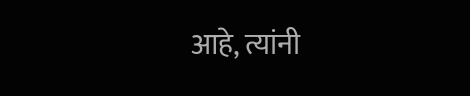आहे, त्यांनी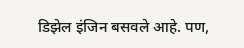डिझेल इंजिन बसवले आहे. पण,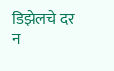डिझेलचे दर न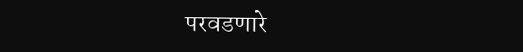परवडणारे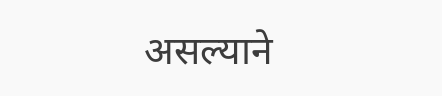असल्याने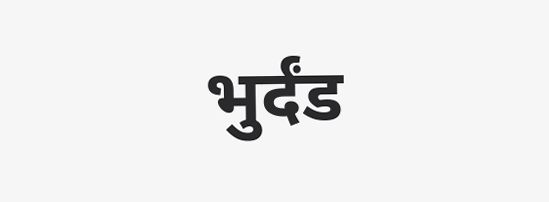भुर्दंड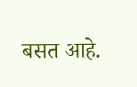बसत आहे.